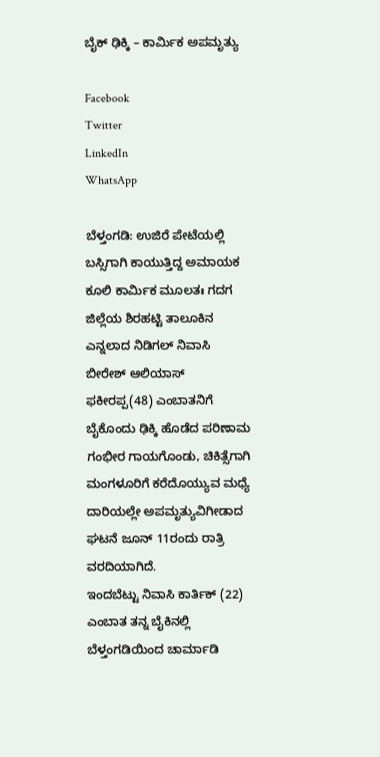ಬೈಕ್ ಢಿಕ್ಕಿ – ಕಾರ್ಮಿಕ ಅಪಮೃತ್ಯು

Facebook
Twitter
LinkedIn
WhatsApp

ಬೆಳ್ತಂಗಡಿ: ಉಜಿರೆ ಪೇಟೆಯಲ್ಲಿ ಬಸ್ಸಿಗಾಗಿ ಕಾಯುತ್ತಿದ್ದ ಅಮಾಯಕ ಕೂಲಿ ಕಾರ್ಮಿಕ ಮೂಲತಃ ಗದಗ ಜಿಲ್ಲೆಯ ಶಿರಹಟ್ಟಿ ತಾಲೂಕಿನ ಎನ್ನಲಾದ ನಿಡಿಗಲ್ ನಿವಾಸಿ ಬೀರೇಶ್ ಆಲಿಯಾಸ್ ಫಕೀರಪ್ಪ(48) ಎಂಬಾತನಿಗೆ ಬೈಕೊಂದು ಢಿಕ್ಕಿ ಹೊಡೆದ ಪರಿಣಾಮ ಗಂಭೀರ ಗಾಯಗೊಂಡು, ಚಿಕಿತ್ಸೆಗಾಗಿ ಮಂಗಳೂರಿಗೆ ಕರೆದೊಯ್ಯುವ ಮಧ್ಯೆ ದಾರಿಯಲ್ಲೇ ಅಪಮೃತ್ಯುವಿಗೀಡಾದ ಘಟನೆ ಜೂನ್ 11ರಂದು ರಾತ್ರಿ ವರದಿಯಾಗಿದೆ.
ಇಂದಬೆಟ್ಟು ನಿವಾಸಿ ಕಾರ್ತಿಕ್ (22) ಎಂಬಾತ ತನ್ನ ಬೈಕಿನಲ್ಲಿ ಬೆಳ್ತಂಗಡಿಯಿಂದ ಚಾರ್ಮಾಡಿ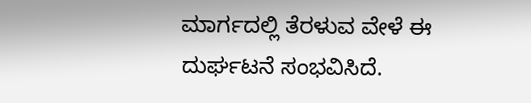ಮಾರ್ಗದಲ್ಲಿ ತೆರಳುವ ವೇಳೆ ಈ ದುರ್ಘಟನೆ ಸಂಭವಿಸಿದೆ.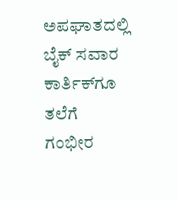ಅಪಘಾತದಲ್ಲಿ ಬೈಕ್ ಸವಾರ ಕಾರ್ತಿಕ್‌‌ಗೂ ತಲೆಗೆ ಗಂಭೀರ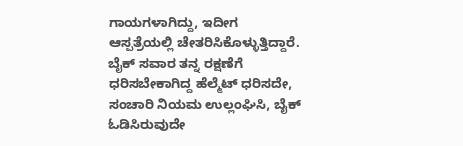ಗಾಯಗಳಾಗಿದ್ದು, ಇದೀಗ ಆಸ್ಪತ್ರೆಯಲ್ಲಿ ಚೇತರಿಸಿಕೊಳ್ಳುತ್ತಿದ್ದಾರೆ. ಬೈಕ್ ಸವಾರ ತನ್ನ ರಕ್ಷಣೆಗೆ ಧರಿಸಬೇಕಾಗಿದ್ದ ಹೆಲ್ಮೆಟ್ ಧರಿಸದೇ, ಸಂಚಾರಿ ನಿಯಮ ಉಲ್ಲಂಘಿಸಿ, ಬೈಕ್ ಓಡಿಸಿರುವುದೇ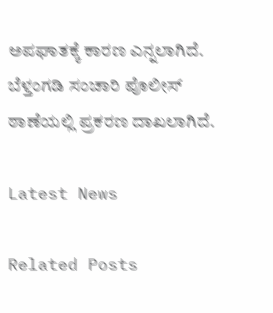ಅಪಘಾತಕ್ಕೆ ಕಾರಣ ಎನ್ನಲಾಗಿದೆ. ಬೆಳ್ತಂಗಡಿ ಸಂಚಾರಿ ಪೊಲೀಸ್ ಠಾಣೆಯಲ್ಲಿ ಪ್ರಕರಣ ದಾಖಲಾಗಿದೆ.

Latest News

Related Posts